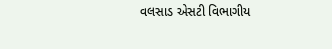વલસાડ એસટી વિભાગીય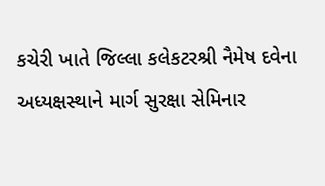કચેરી ખાતે જિલ્લા કલેકટરશ્રી નૈમેષ દવેના અધ્યક્ષસ્થાને માર્ગ સુરક્ષા સેમિનાર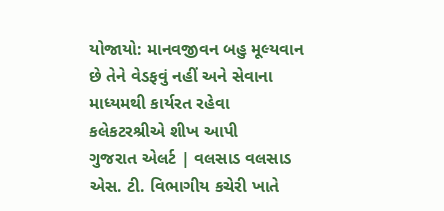યોજાયો: માનવજીવન બહુ મૂલ્યવાન છે તેને વેડફવું નહીં અને સેવાના માધ્યમથી કાર્યરત રહેવા કલેકટરશ્રીએ શીખ આપી
ગુજરાત એલર્ટ | વલસાડ વલસાડ એસ. ટી. વિભાગીય કચેરી ખાતે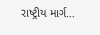રાષ્ટ્રીય માર્ગ…